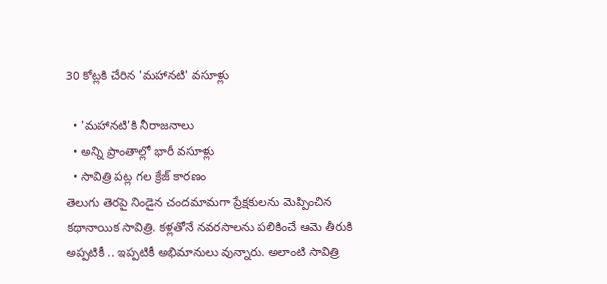30 కోట్లకి చేరిన 'మహానటి' వసూళ్లు

  • 'మహానటి'కి నీరాజనాలు
  • అన్ని ప్రాంతాల్లో భారీ వసూళ్లు
  • సావిత్రి పట్ల గల క్రేజ్ కారణం
తెలుగు తెరపై నిండైన చందమామగా ప్రేక్షకులను మెప్పించిన కథానాయిక సావిత్రి. కళ్లతోనే నవరసాలను పలికించే ఆమె తీరుకి అప్పటికీ .. ఇప్పటికీ అభిమానులు వున్నారు. అలాంటి సావిత్రి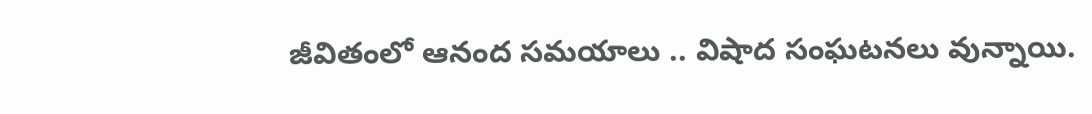జీవితంలో ఆనంద సమయాలు .. విషాద సంఘటనలు వున్నాయి.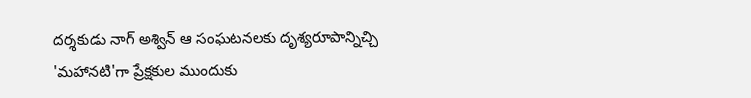దర్శకుడు నాగ్ అశ్విన్ ఆ సంఘటనలకు దృశ్యరూపాన్నిచ్చి 'మహానటి'గా ప్రేక్షకుల ముందుకు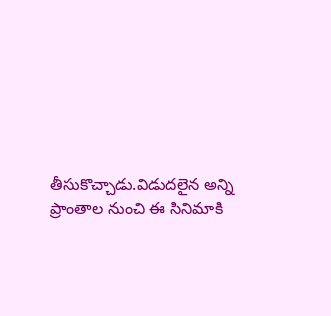తీసుకొచ్చాడు.విడుదలైన అన్ని ప్రాంతాల నుంచి ఈ సినిమాకి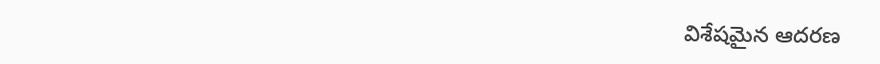విశేషమైన ఆదరణ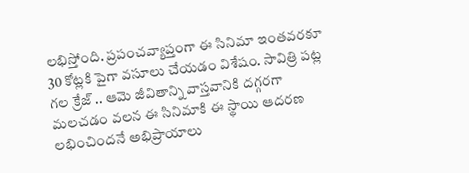లభిస్తోంది. ప్రపంచవ్యాప్తంగా ఈ సినిమా ఇంతవరకూ 30 కోట్లకి పైగా వసూలు చేయడం విశేషం. సావిత్రి పట్ల గల క్రేజ్ .. ఆమె జీవితాన్ని వాస్తవానికి దగ్గరగా మలచడం వలన ఈ సినిమాకి ఈ స్థాయి ఆదరణ లభించిందనే అభిప్రాయాలు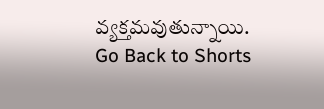వ్యక్తమవుతున్నాయి.
Go Back to Shorts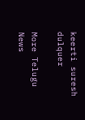keerti suresh
dulquer

More Telugu News